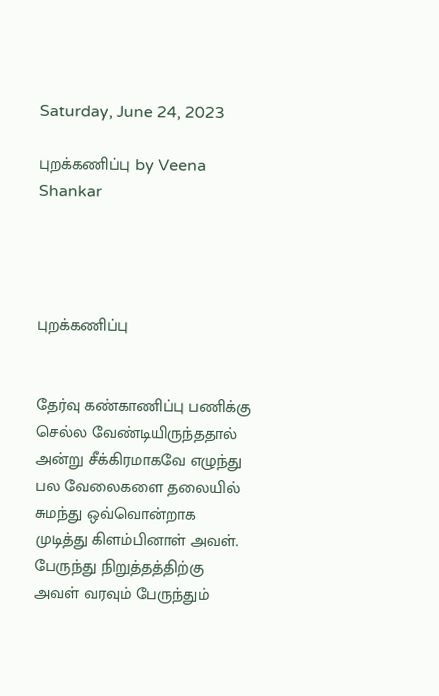Saturday, June 24, 2023

புறக்கணிப்பு by Veena Shankar




புறக்கணிப்பு


தேர்வு கண்காணிப்பு பணிக்கு செல்ல வேண்டியிருந்ததால் அன்று சீக்கிரமாகவே எழுந்து பல வேலைகளை தலையில் சுமந்து ஒவ்வொன்றாக முடித்து கிளம்பினாள் அவள். பேருந்து நிறுத்தத்திற்கு அவள் வரவும் பேருந்தும்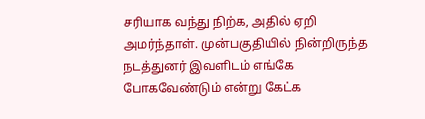சரியாக வந்து நிற்க, அதில் ஏறி அமர்ந்தாள். முன்பகுதியில் நின்றிருந்த நடத்துனர் இவளிடம் எங்கே போகவேண்டும் என்று கேட்க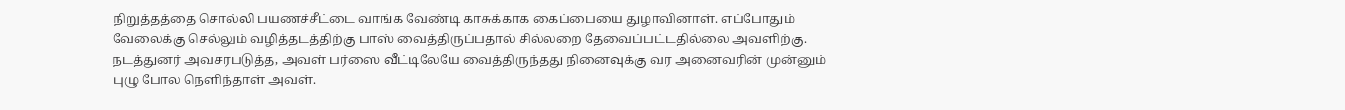நிறுத்தத்தை சொல்லி பயணச்சீட்டை வாங்க வேண்டி காசுக்காக கைப்பையை துழாவினாள். எப்போதும் வேலைக்கு செல்லும் வழித்தடத்திற்கு பாஸ் வைத்திருப்பதால் சில்லறை தேவைப்பட்டதில்லை அவளிற்கு. நடத்துனர் அவசரபடுத்த, அவள் பர்ஸை வீட்டிலேயே வைத்திருந்தது நினைவுக்கு வர அனைவரின் முன்னும் புழு போல நெளிந்தாள் அவள்.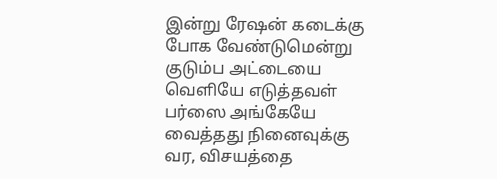இன்று ரேஷன் கடைக்கு போக வேண்டுமென்று குடும்ப அட்டையை வெளியே எடுத்தவள் பர்ஸை அங்கேயே வைத்தது நினைவுக்கு வர, விசயத்தை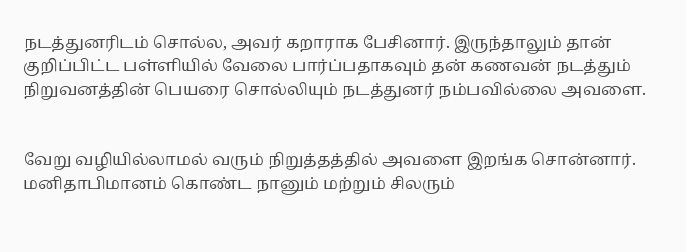நடத்துனரிடம் சொல்ல, அவர் கறாராக பேசினார். இருந்தாலும் தான் குறிப்பிட்ட பள்ளியில் வேலை பார்ப்பதாகவும் தன் கணவன் நடத்தும் நிறுவனத்தின் பெயரை சொல்லியும் நடத்துனர் நம்பவில்லை அவளை.


வேறு வழியில்லாமல் வரும் நிறுத்தத்தில் அவளை இறங்க சொன்னார். மனிதாபிமானம் கொண்ட நானும் மற்றும் சிலரும்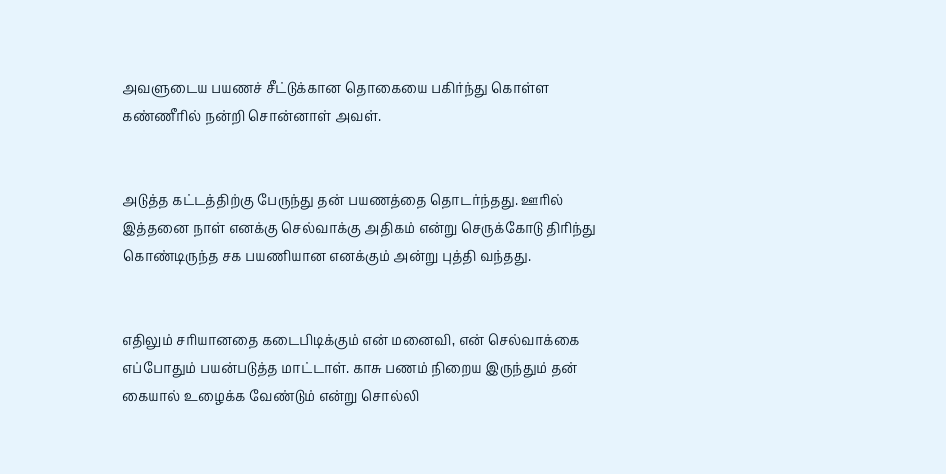அவளுடைய பயணச் சீட்டுக்கான தொகையை பகிர்ந்து கொள்ள கண்ணீரில் நன்றி சொன்னாள் அவள்.


அடுத்த கட்டத்திற்கு பேருந்து தன் பயணத்தை தொடர்ந்தது. ஊரில் இத்தனை நாள் எனக்கு செல்வாக்கு அதிகம் என்று செருக்கோடு திரிந்து கொண்டிருந்த சக பயணியான எனக்கும் அன்று புத்தி வந்தது.


எதிலும் சரியானதை கடைபிடிக்கும் என் மனைவி, என் செல்வாக்கை எப்போதும் பயன்படுத்த மாட்டாள். காசு பணம் நிறைய இருந்தும் தன் கையால் உழைக்க வேண்டும் என்று சொல்லி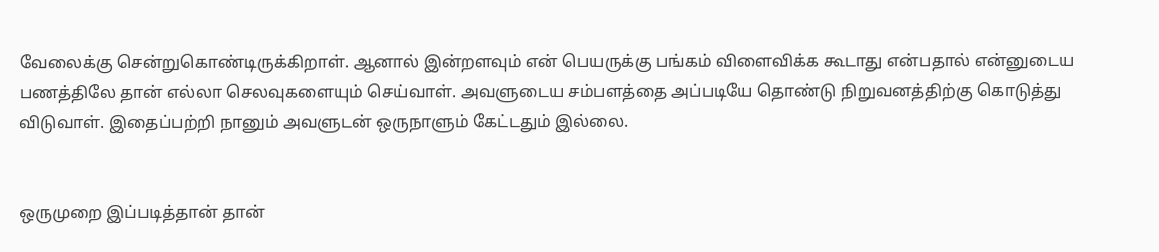வேலைக்கு சென்றுகொண்டிருக்கிறாள். ஆனால் இன்றளவும் என் பெயருக்கு பங்கம் விளைவிக்க கூடாது என்பதால் என்னுடைய பணத்திலே தான் எல்லா செலவுகளையும் செய்வாள். அவளுடைய சம்பளத்தை அப்படியே தொண்டு நிறுவனத்திற்கு கொடுத்து விடுவாள். இதைப்பற்றி நானும் அவளுடன் ஒருநாளும் கேட்டதும் இல்லை.


ஒருமுறை இப்படித்தான் தான்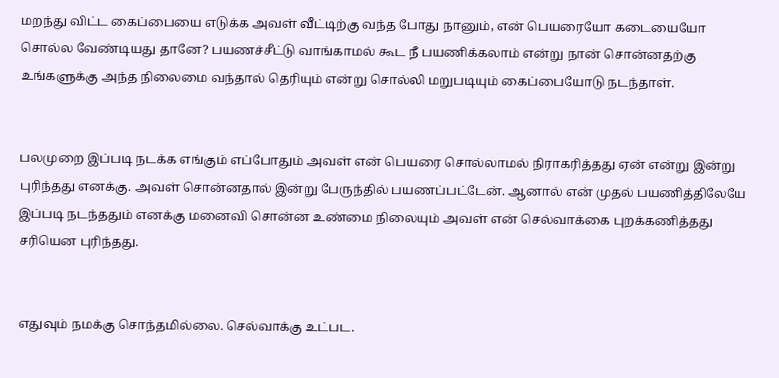மறந்து விட்ட கைப்பையை எடுக்க அவள் வீட்டிற்கு வந்த போது நானும், என் பெயரையோ கடையையோ சொல்ல வேண்டியது தானே? பயணச்சீட்டு வாங்காமல் கூட நீ பயணிக்கலாம் என்று நான் சொன்னதற்கு உங்களுக்கு அந்த நிலைமை வந்தால் தெரியும் என்று சொல்லி மறுபடியும் கைப்பையோடு நடந்தாள்.


பலமுறை இப்படி நடக்க எங்கும் எப்போதும் அவள் என் பெயரை சொல்லாமல் நிராகரித்தது ஏன் என்று இன்று புரிந்தது எனக்கு. அவள் சொன்னதால் இன்று பேருந்தில் பயணப்பட்டேன். ஆனால் என் முதல் பயணித்திலேயே இப்படி நடந்ததும் எனக்கு மனைவி சொன்ன உண்மை நிலையும் அவள் என் செல்வாக்கை புறக்கணித்தது சரியென புரிந்தது.


எதுவும் நமக்கு சொந்தமில்லை. செல்வாக்கு உட்பட.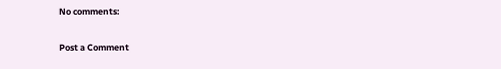No comments:

Post a Comment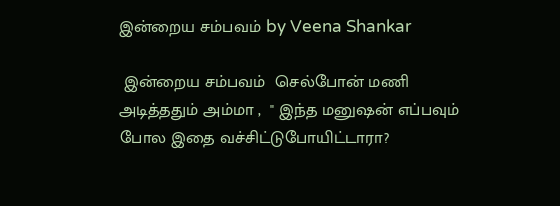இன்றைய சம்பவம் by Veena Shankar

 இன்றைய சம்பவம்  செல்போன் மணி அடித்ததும் அம்மா ,  " இந்த மனுஷன் எப்பவும் போல இதை வச்சிட்டுபோயிட்டாரா?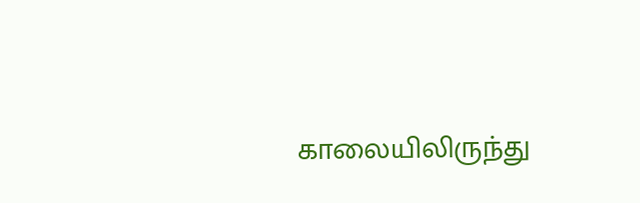காலையிலிருந்து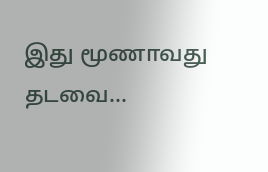இது மூணாவது தடவை...